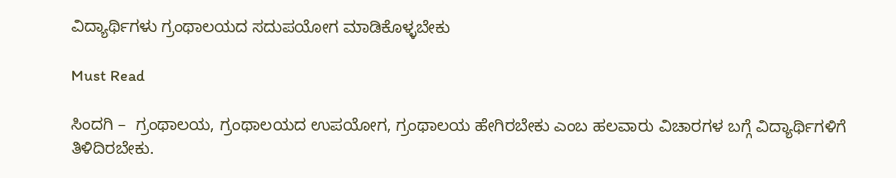ವಿದ್ಯಾರ್ಥಿಗಳು ಗ್ರಂಥಾಲಯದ ಸದುಪಯೋಗ ಮಾಡಿಕೊಳ್ಳಬೇಕು

Must Read

ಸಿಂದಗಿ –  ಗ್ರಂಥಾಲಯ, ಗ್ರಂಥಾಲಯದ ಉಪಯೋಗ, ಗ್ರಂಥಾಲಯ ಹೇಗಿರಬೇಕು ಎಂಬ ಹಲವಾರು ವಿಚಾರಗಳ ಬಗ್ಗೆ ವಿದ್ಯಾರ್ಥಿಗಳಿಗೆ ತಿಳಿದಿರಬೇಕು.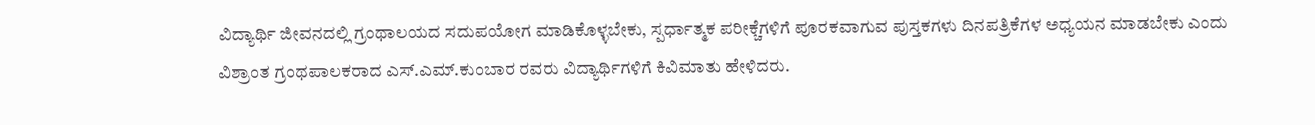ವಿದ್ಯಾರ್ಥಿ ಜೀವನದಲ್ಲಿ ಗ್ರಂಥಾಲಯದ ಸದುಪಯೋಗ ಮಾಡಿಕೊಳ್ಳಬೇಕು, ಸ್ಪರ್ಧಾತ್ಮಕ ಪರೀಕ್ಚೆಗಳಿಗೆ ಪೂರಕವಾಗುವ ಪುಸ್ತಕಗಳು ದಿನಪತ್ರಿಕೆಗಳ ಅಧ್ಯಯನ ಮಾಡಬೇಕು ಎಂದು  ವಿಶ್ರಾಂತ ಗ್ರಂಥಪಾಲಕರಾದ ಎಸ್.ಎಮ್.ಕುಂಬಾರ ರವರು ವಿದ್ಯಾರ್ಥಿಗಳಿಗೆ ಕಿವಿಮಾತು ಹೇಳಿದರು.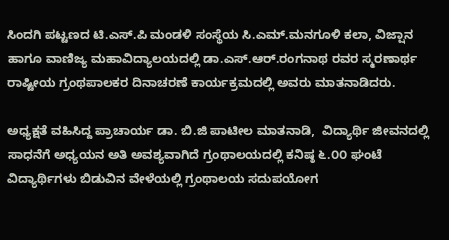ಸಿಂದಗಿ ಪಟ್ಟಣದ ಟಿ.ಎಸ್.ಪಿ ಮಂಡಳಿ ಸಂಸ್ಥೆಯ ಸಿ.ಎಮ್.ಮನಗೂಳಿ ಕಲಾ, ವಿಜ್ಷಾನ ಹಾಗೂ ವಾಣಿಜ್ಯ ಮಹಾವಿದ್ಯಾಲಯದಲ್ಲಿ ಡಾ.ಎಸ್.ಆರ್.ರಂಗನಾಥ ರವರ ಸ್ಮರಣಾರ್ಥ ರಾಷ್ಟೀಯ ಗ್ರಂಥಪಾಲಕರ ದಿನಾಚರಣೆ ಕಾರ್ಯಕ್ರಮದಲ್ಲಿ ಅವರು ಮಾತನಾಡಿದರು.

ಅಧ್ಯಕ್ಷತೆ ವಹಿಸಿದ್ದ ಪ್ರಾಚಾರ್ಯ ಡಾ. ಬಿ.ಜಿ ಪಾಟೀಲ ಮಾತನಾಡಿ,  ವಿದ್ಯಾರ್ಥಿ ಜೀವನದಲ್ಲಿ ಸಾಧನೆಗೆ ಅಧ್ಯಯನ ಅತಿ ಅವಶ್ಯವಾಗಿದೆ ಗ್ರಂಥಾಲಯದಲ್ಲಿ ಕನಿಷ್ಠ ೬.೦೦ ಘಂಟೆ ವಿದ್ಯಾರ್ಥಿಗಳು ಬಿಡುವಿನ ವೇಳೆಯಲ್ಲಿ ಗ್ರಂಥಾಲಯ ಸದುಪಯೋಗ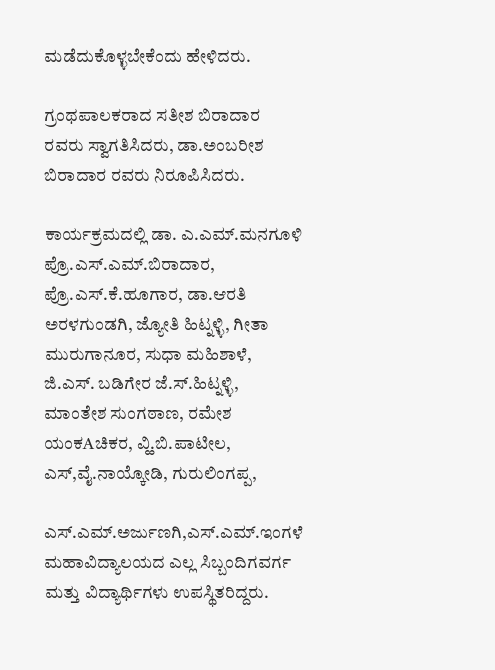ಮಡೆದುಕೊಳ್ಳಬೇಕೆಂದು ಹೇಳಿದರು.

ಗ್ರಂಥಪಾಲಕರಾದ ಸತೀಶ ಬಿರಾದಾರ ರವರು ಸ್ವಾಗತಿಸಿದರು, ಡಾ.ಅಂಬರೀಶ ಬಿರಾದಾರ ರವರು ನಿರೂಪಿಸಿದರು.

ಕಾರ್ಯಕ್ರಮದಲ್ಲಿ ಡಾ. ಎ.ಎಮ್.ಮನಗೂಳಿ ಪ್ರೊ.ಎಸ್.ಎಮ್.ಬಿರಾದಾರ, ಪ್ರೊ.ಎಸ್.ಕೆ.ಹೂಗಾರ, ಡಾ.ಆರತಿ ಅರಳಗುಂಡಗಿ, ಜ್ಯೋತಿ ಹಿಟ್ನಳ್ಳಿ, ಗೀತಾ ಮುರುಗಾನೂರ, ಸುಧಾ ಮಹಿಶಾಳೆ, ಜಿ.ಎಸ್. ಬಡಿಗೇರ ಜೆ.ಸ್.ಹಿಟ್ನಳ್ಳಿ, ಮಾಂತೇಶ ಸುಂಗಠಾಣ, ರಮೇಶ ಯಂಕAಚಿಕರ, ವ್ಹಿ.ಬಿ.ಪಾಟೀಲ, ಎಸ್,ವೈ.ನಾಯ್ಕೋಡಿ, ಗುರುಲಿಂಗಪ್ಪ,

ಎಸ್.ಎಮ್.ಅರ್ಜುಣಗಿ,ಎಸ್.ಎಮ್.ಇಂಗಳೆ ಮಹಾವಿದ್ಯಾಲಯದ ಎಲ್ಲ ಸಿಬ್ಬಂದಿಗವರ್ಗ ಮತ್ತು ವಿದ್ಯಾರ್ಥಿಗಳು ಉಪಸ್ಥಿತರಿದ್ದರು.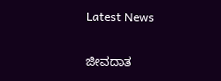Latest News

ಜೀವದಾತ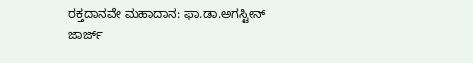ರಕ್ತದಾನವೇ ಮಹಾದಾನ: ಫಾ.ಡಾ.ಅಗಸ್ಟೀನ್ ಜಾರ್ಜ್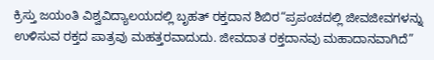ಕ್ರಿಸ್ತು ಜಯಂತಿ ವಿಶ್ವವಿದ್ಯಾಲಯದಲ್ಲಿ ಬೃಹತ್ ರಕ್ತದಾನ ಶಿಬಿರ“ಪ್ರಪಂಚದಲ್ಲಿ ಜೀವಜೀವಗಳನ್ನು ಉಳಿಸುವ ರಕ್ತದ ಪಾತ್ರವು ಮಹತ್ತರವಾದುದು. ಜೀವದಾತ ರಕ್ತದಾನವು ಮಹಾದಾನವಾಗಿದೆ”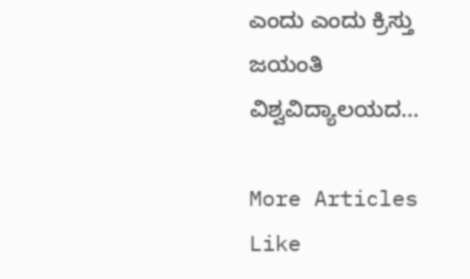ಎಂದು ಎಂದು ಕ್ರಿಸ್ತು ಜಯಂತಿ ವಿಶ್ವವಿದ್ಯಾಲಯದ...

More Articles Like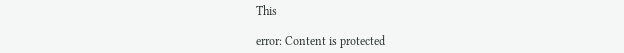This

error: Content is protected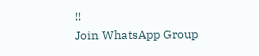!!
Join WhatsApp Group